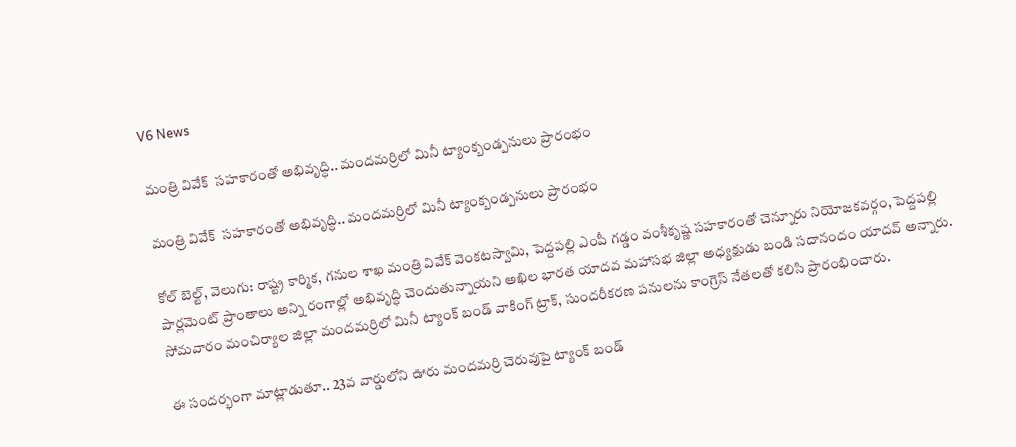V6 News

మంత్రి వివేక్  సహకారంతో అభివృద్ధి.. మందమర్రిలో మినీ ట్యాంక్బండ్పనులు ప్రారంభం

మంత్రి వివేక్  సహకారంతో అభివృద్ధి.. మందమర్రిలో మినీ ట్యాంక్బండ్పనులు ప్రారంభం

కోల్ బెల్ట్, వెలుగు: రాష్ట్ర కార్మిక, గనుల శాఖ మంత్రి వివేక్ వెంకటస్వామి, పెద్దపల్లి ఎంపీ గడ్డం వంశీకృష్ణ సహకారంతో చెన్నూరు నియోజకవర్గం, పెద్దపల్లి పార్లమెంట్ ప్రాంతాలు అన్ని రంగాల్లో అభివృద్ధి చెందుతున్నాయని అఖిల భారత యాదవ మహాసభ జిల్లా అధ్యక్షుడు బండి సదానందం యాదవ్ అన్నారు. సోమవారం మంచిర్యాల జిల్లా మందమర్రిలో మినీ ట్యాంక్ బండ్ వాకింగ్ ట్రాక్, సుందరీకరణ పనులను కాంగ్రెస్ నేతలతో కలిసి ప్రారంభించారు.

ఈ సందర్భంగా మాట్లాడుతూ.. 23వ వార్డులోని ఊరు మందమర్రి చెరువుపై ట్యాంక్ బండ్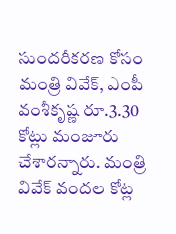సుందరీకరణ కోసం మంత్రి వివేక్, ఎంపీ వంశీకృష్ణ రూ.3.30 కోట్లు మంజూరు చేశారన్నారు. మంత్రి వివేక్ వందల కోట్ల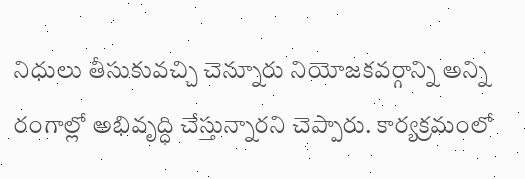నిధులు తీసుకువచ్చి చెన్నూరు నియోజకవర్గాన్ని అన్ని రంగాల్లో అభివృద్ధి చేస్తున్నారని చెప్పారు. కార్యక్రమంలో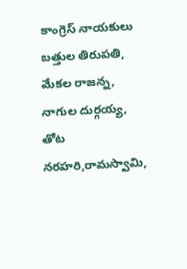కాంగ్రెస్ నాయకులు బత్తుల తిరుపతి, మేకల రాజన్న, నాగుల దుర్గయ్య, తోట నరహరి,రామస్వామి,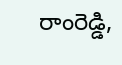రాంరెడ్డి,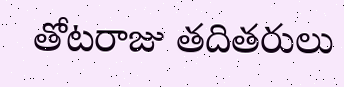తోటరాజు తదితరులు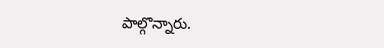పాల్గొన్నారు.